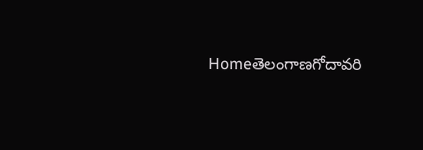Homeతెలంగాణగోదావరి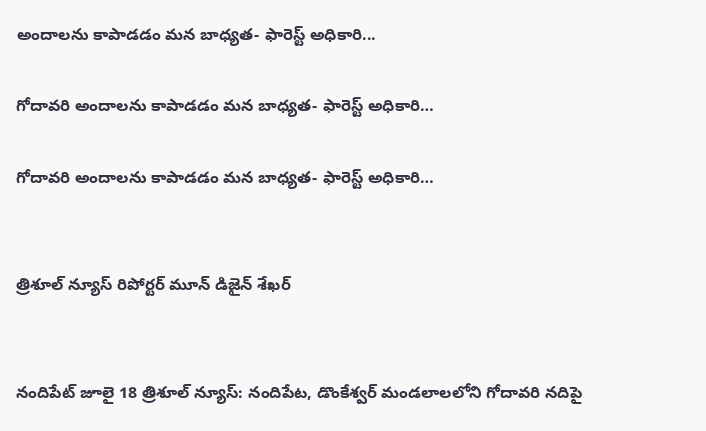అందాలను కాపాడడం మన బాధ్యత- ఫారెస్ట్ అధికారి...

గోదావరి అందాలను కాపాడడం మన బాధ్యత- ఫారెస్ట్ అధికారి…

గోదావరి అందాలను కాపాడడం మన బాధ్యత- ఫారెస్ట్ అధికారి…


త్రిశూల్ న్యూస్ రిపోర్టర్ మూన్ డిజైన్ శేఖర్


నందిపేట్ జూలై 18 త్రిశూల్ న్యూస్: నందిపేట, డొంకేశ్వర్ మండలాలలోని గోదావరి నదిపై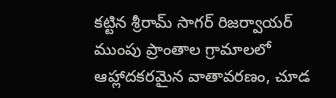కట్టిన శ్రీరామ్ సాగర్ రిజర్వాయర్ ముంపు ప్రాంతాల గ్రామాలలో ఆహ్లాదకరమైన వాతావరణం, చూడ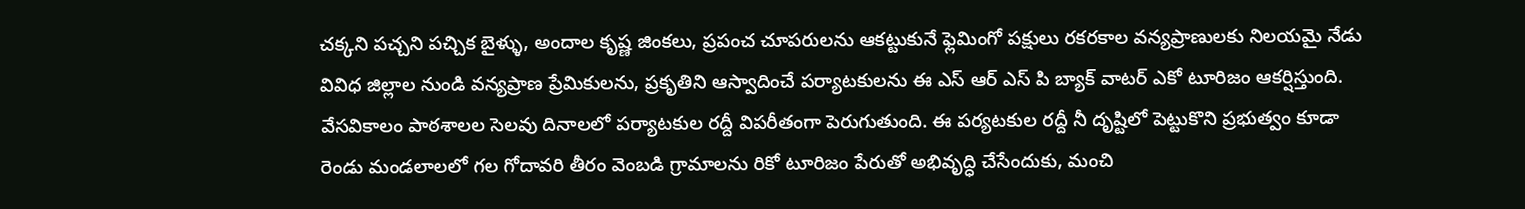చక్కని పచ్చని పచ్చిక బైళ్ళు, అందాల కృష్ణ జింకలు, ప్రపంచ చూపరులను ఆకట్టుకునే ఫ్లెమింగో పక్షులు రకరకాల వన్యప్రాణులకు నిలయమై నేడు వివిధ జిల్లాల నుండి వన్యప్రాణ ప్రేమికులను, ప్రకృతిని ఆస్వాదించే పర్యాటకులను ఈ ఎస్ ఆర్ ఎస్ పి బ్యాక్ వాటర్ ఎకో టూరిజం ఆకర్షిస్తుంది. వేసవికాలం పాఠశాలల సెలవు దినాలలో పర్యాటకుల రద్దీ విపరీతంగా పెరుగుతుంది. ఈ పర్యటకుల రద్దీ నీ దృష్టిలో పెట్టుకొని ప్రభుత్వం కూడా రెండు మండలాలలో గల గోదావరి తీరం వెంబడి గ్రామాలను రికో టూరిజం పేరుతో అభివృద్ధి చేసేందుకు, మంచి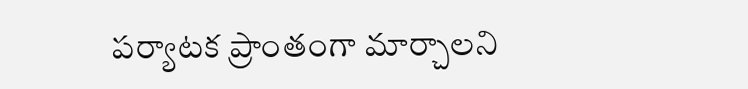పర్యాటక ప్రాంతంగా మార్చాలని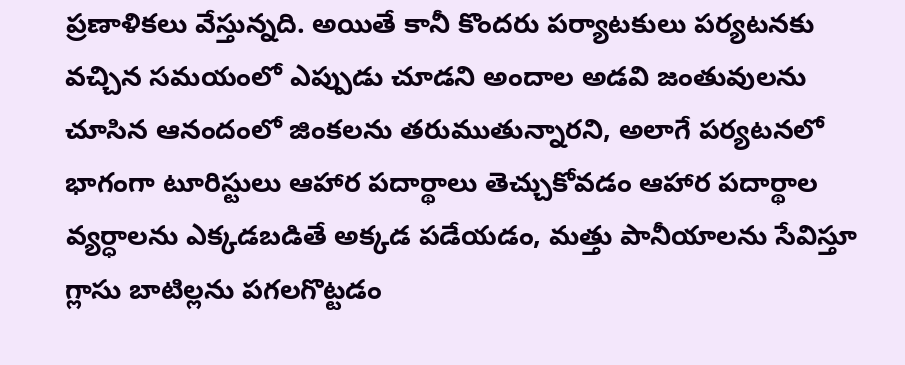ప్రణాళికలు వేస్తున్నది. అయితే కానీ కొందరు పర్యాటకులు పర్యటనకు వచ్చిన సమయంలో ఎప్పుడు చూడని అందాల అడవి జంతువులను చూసిన ఆనందంలో జింకలను తరుముతున్నారని, అలాగే పర్యటనలో భాగంగా టూరిస్టులు ఆహార పదార్థాలు తెచ్చుకోవడం ఆహార పదార్థాల వ్యర్ధాలను ఎక్కడబడితే అక్కడ పడేయడం, మత్తు పానీయాలను సేవిస్తూ గ్లాసు బాటిల్లను పగలగొట్టడం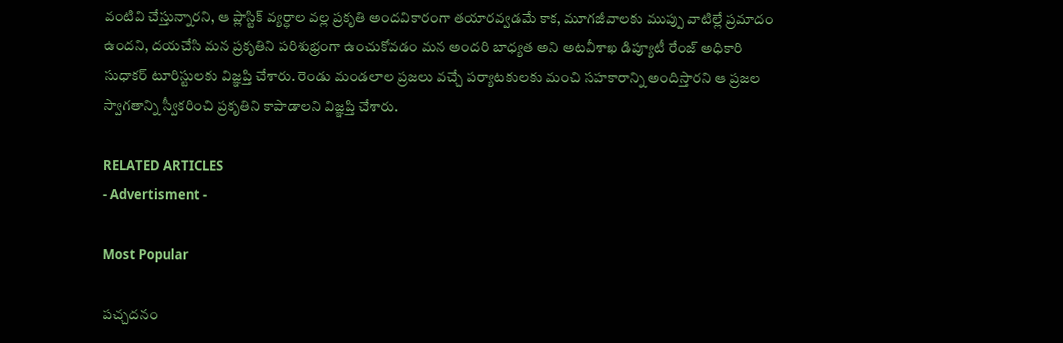వంటివి చేస్తున్నారని, ఆ ప్లాస్టిక్ వ్యర్ధాల వల్ల ప్రకృతి అందవికారంగా తయారవ్వడమే కాక, మూగజీవాలకు ముప్పు వాటిల్లే ప్రమాదం ఉందని, దయచేసి మన ప్రకృతిని పరిశుభ్రంగా ఉంచుకోవడం మన అందరి బాధ్యత అని అటవీశాఖ డిప్యూటీ రేంజ్ అధికారి సుధాకర్ టూరిస్టులకు విజ్ఞప్తి చేశారు. రెండు మండలాల ప్రజలు వచ్చే పర్యాటకులకు మంచి సహకారాన్ని అందిస్తారని ఆ ప్రజల స్వాగతాన్ని స్వీకరించి ప్రకృతిని కాపాడాలని విజ్ఞప్తి చేశారు.

RELATED ARTICLES
- Advertisment -

Most Popular

పచ్చదనం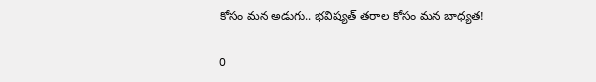కోసం మన అడుగు.. భవిష్యత్ తరాల కోసం మన బాధ్యత!

0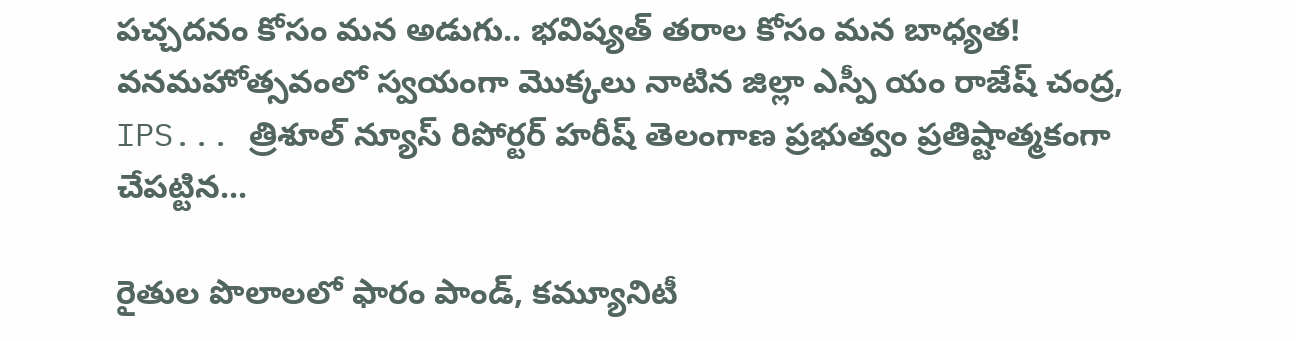పచ్చదనం కోసం మన అడుగు.. భవిష్యత్ తరాల కోసం మన బాధ్యత! వనమహోత్సవంలో స్వయంగా మొక్కలు నాటిన జిల్లా ఎస్పీ యం రాజేష్ చంద్ర, IPS... త్రిశూల్ న్యూస్ రిపోర్టర్ హరీష్ తెలంగాణ ప్రభుత్వం ప్రతిష్టాత్మకంగా చేపట్టిన...

రైతుల పొలాలలో ఫారం పాండ్, కమ్యూనిటీ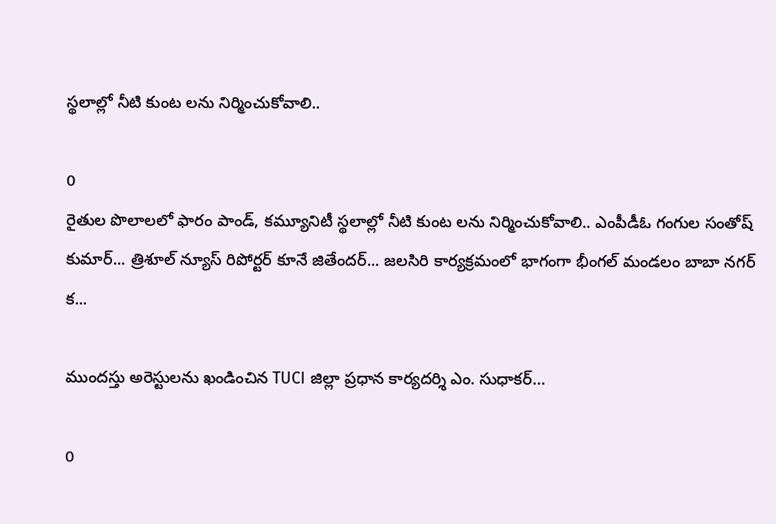స్థలాల్లో నీటి కుంట లను నిర్మించుకోవాలి..

0
రైతుల పొలాలలో ఫారం పాండ్, కమ్యూనిటీ స్థలాల్లో నీటి కుంట లను నిర్మించుకోవాలి.. ఎంపీడీఓ గంగుల సంతోష్ కుమార్... త్రిశూల్ న్యూస్ రిపోర్టర్ కూనే జితేందర్... జలసిరి కార్యక్రమంలో భాగంగా భీంగల్ మండలం బాబా నగర్ క...

ముందస్తు అరెస్టులను ఖండించిన TUCI జిల్లా ప్రధాన కార్యదర్శి ఎం. సుధాకర్…

0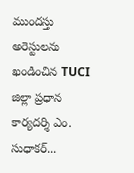ముందస్తు అరెస్టులను ఖండించిన TUCI జిల్లా ప్రధాన కార్యదర్శి ఎం. సుధాకర్...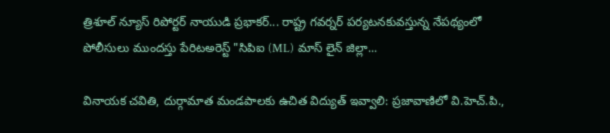త్రిశూల్ న్యూస్ రిపోర్టర్ నాయుడి ప్రభాకర్... రాష్ట్ర గవర్నర్ పర్యటనకువస్తున్న నేపథ్యంలో పోలీసులు ముందస్తు పేరిటఅరెస్ట్ "సిపిఐ (ML) మాస్ లైన్ జిల్లా...

వినాయక చవితి, దుర్గామాత మండపాలకు ఉచిత విద్యుత్ ఇవ్వాలి: ప్రజావాణిలో వి.హెచ్.పి.,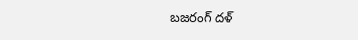బజరంగ్ దళ్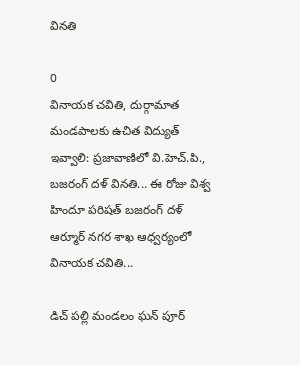వినతి

0
వినాయక చవితి, దుర్గామాత మండపాలకు ఉచిత విద్యుత్ ఇవ్వాలి: ప్రజావాణిలో వి.హెచ్.పి., బజరంగ్ దళ్ వినతి... ఈ రోజు విశ్వ హిందూ పరిషత్ బజరంగ్ దళ్ ఆర్మూర్ నగర శాఖ ఆధ్వర్యంలో వినాయక చవితి...

డిచ్ పల్లి మండలం ఘన్ పూర్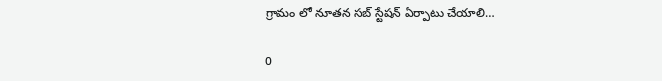గ్రామం లో నూతన సబ్ స్టేషన్ ఏర్పాటు చేయాలి…

0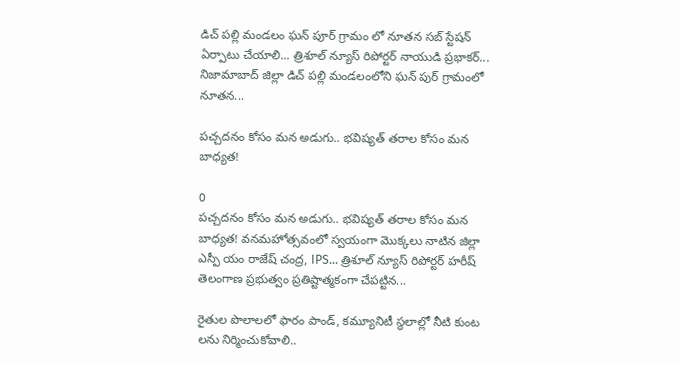డిచ్ పల్లి మండలం ఘన్ పూర్ గ్రామం లో నూతన సబ్ స్టేషన్ ఏర్పాటు చేయాలి... త్రిశూల్ న్యూస్ రిపోర్టర్ నాయుడి ప్రభాకర్... నిజామాబాద్ జిల్లా డిచ్ పల్లి మండలంలోని ఘన్ పుర్ గ్రామంలో నూతన...

పచ్చదనం కోసం మన అడుగు.. భవిష్యత్ తరాల కోసం మన బాధ్యత!

0
పచ్చదనం కోసం మన అడుగు.. భవిష్యత్ తరాల కోసం మన బాధ్యత! వనమహోత్సవంలో స్వయంగా మొక్కలు నాటిన జిల్లా ఎస్పీ యం రాజేష్ చంద్ర, IPS... త్రిశూల్ న్యూస్ రిపోర్టర్ హరీష్ తెలంగాణ ప్రభుత్వం ప్రతిష్టాత్మకంగా చేపట్టిన...

రైతుల పొలాలలో ఫారం పాండ్, కమ్యూనిటీ స్థలాల్లో నీటి కుంట లను నిర్మించుకోవాలి..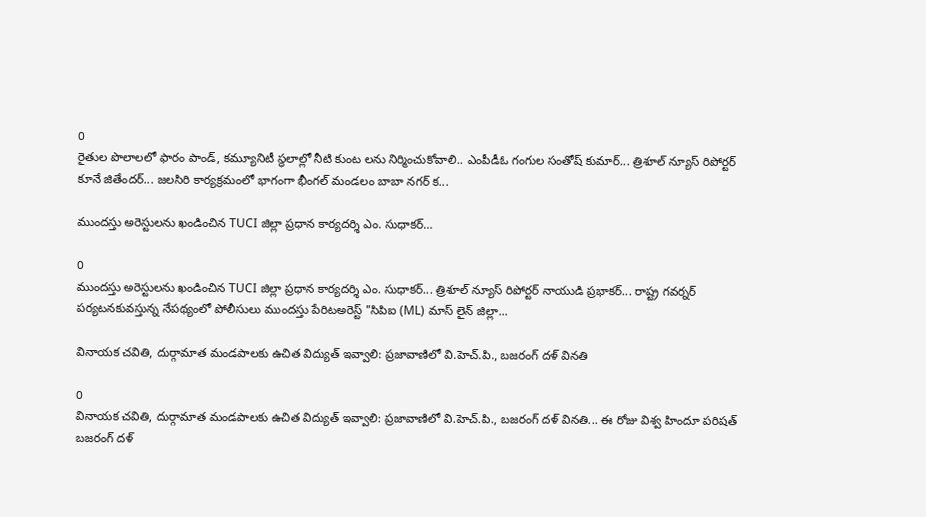0
రైతుల పొలాలలో ఫారం పాండ్, కమ్యూనిటీ స్థలాల్లో నీటి కుంట లను నిర్మించుకోవాలి.. ఎంపీడీఓ గంగుల సంతోష్ కుమార్... త్రిశూల్ న్యూస్ రిపోర్టర్ కూనే జితేందర్... జలసిరి కార్యక్రమంలో భాగంగా భీంగల్ మండలం బాబా నగర్ క...

ముందస్తు అరెస్టులను ఖండించిన TUCI జిల్లా ప్రధాన కార్యదర్శి ఎం. సుధాకర్…

0
ముందస్తు అరెస్టులను ఖండించిన TUCI జిల్లా ప్రధాన కార్యదర్శి ఎం. సుధాకర్... త్రిశూల్ న్యూస్ రిపోర్టర్ నాయుడి ప్రభాకర్... రాష్ట్ర గవర్నర్ పర్యటనకువస్తున్న నేపథ్యంలో పోలీసులు ముందస్తు పేరిటఅరెస్ట్ "సిపిఐ (ML) మాస్ లైన్ జిల్లా...

వినాయక చవితి, దుర్గామాత మండపాలకు ఉచిత విద్యుత్ ఇవ్వాలి: ప్రజావాణిలో వి.హెచ్.పి., బజరంగ్ దళ్ వినతి

0
వినాయక చవితి, దుర్గామాత మండపాలకు ఉచిత విద్యుత్ ఇవ్వాలి: ప్రజావాణిలో వి.హెచ్.పి., బజరంగ్ దళ్ వినతి... ఈ రోజు విశ్వ హిందూ పరిషత్ బజరంగ్ దళ్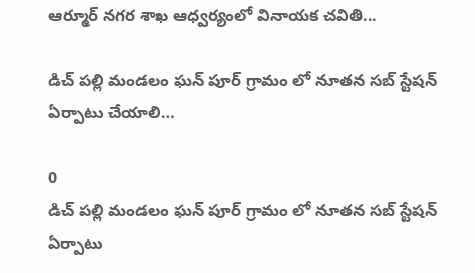ఆర్మూర్ నగర శాఖ ఆధ్వర్యంలో వినాయక చవితి...

డిచ్ పల్లి మండలం ఘన్ పూర్ గ్రామం లో నూతన సబ్ స్టేషన్ ఏర్పాటు చేయాలి…

0
డిచ్ పల్లి మండలం ఘన్ పూర్ గ్రామం లో నూతన సబ్ స్టేషన్ ఏర్పాటు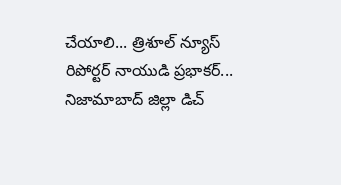చేయాలి... త్రిశూల్ న్యూస్ రిపోర్టర్ నాయుడి ప్రభాకర్... నిజామాబాద్ జిల్లా డిచ్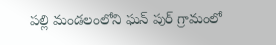పల్లి మండలంలోని ఘన్ పుర్ గ్రామంలో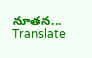నూతన...
Translate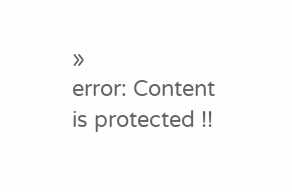»
error: Content is protected !!